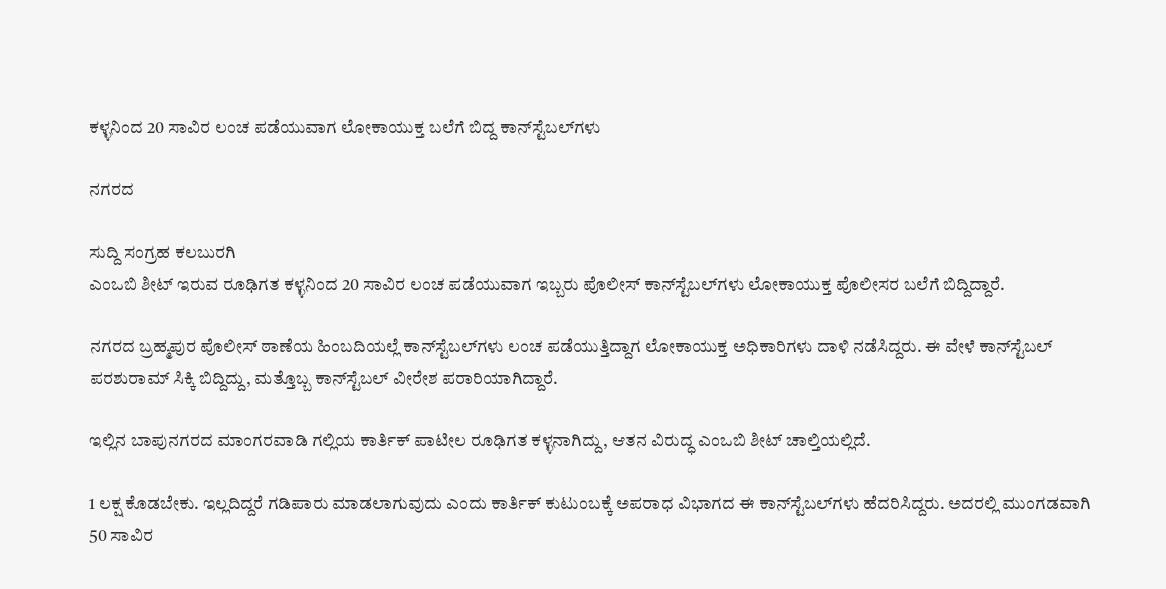ಕಳ್ಳನಿಂದ 20 ಸಾವಿರ ಲಂಚ ಪಡೆಯುವಾಗ ಲೋಕಾಯುಕ್ತ ಬಲೆಗೆ ಬಿದ್ದ ಕಾನ್‌ಸ್ಟೆಬಲ್‌ಗಳು

ನಗರದ

ಸುದ್ದಿ ಸಂಗ್ರಹ ಕಲಬುರಗಿ
ಎಂಒಬಿ ಶೀಟ್‌ ಇರುವ ರೂಢಿಗತ ಕಳ್ಳನಿಂದ 20 ಸಾವಿರ ಲಂಚ ಪಡೆಯುವಾಗ ಇಬ್ಬರು ಪೊಲೀಸ್‌ ಕಾನ್‌ಸ್ಟೆಬಲ್‌ಗಳು ಲೋಕಾಯುಕ್ತ ಪೊಲೀಸರ ಬಲೆಗೆ ಬಿದ್ದಿದ್ದಾರೆ.

ನಗರದ ಬ್ರಹ್ಮಪುರ ಪೊಲೀಸ್‌ ಠಾಣೆಯ ಹಿಂಬದಿಯಲ್ಲೆ ಕಾನ್‌ಸ್ಟೆಬಲ್‌ಗಳು ಲಂಚ ಪಡೆಯುತ್ತಿದ್ದಾಗ ಲೋಕಾಯುಕ್ತ ಅಧಿಕಾರಿಗಳು ದಾಳಿ ನಡೆಸಿದ್ದರು. ಈ ವೇಳೆ ಕಾನ್‌ಸ್ಟೆಬಲ್‌ ಪರಶುರಾಮ್‌ ಸಿಕ್ಕಿ ಬಿದ್ದಿದ್ದು, ಮತ್ತೊಬ್ಬ ಕಾನ್‌ಸ್ಟೆಬಲ್‌ ವೀರೇಶ ಪರಾರಿಯಾಗಿದ್ದಾರೆ.

ಇಲ್ಲಿನ ಬಾಪುನಗರದ ಮಾಂಗರವಾಡಿ ಗಲ್ಲಿಯ ಕಾರ್ತಿಕ್‌ ಪಾಟೀಲ ರೂಢಿಗತ ಕಳ್ಳನಾಗಿದ್ದು, ಆತನ ವಿರುದ್ಧ ಎಂಒಬಿ ಶೀಟ್‌ ಚಾಲ್ತಿಯಲ್ಲಿದೆ.

1 ಲಕ್ಷ ಕೊಡಬೇಕು. ಇಲ್ಲದಿದ್ದರೆ ಗಡಿಪಾರು ಮಾಡಲಾಗುವುದು ಎಂದು ಕಾರ್ತಿಕ್‌ ಕುಟುಂಬಕ್ಕೆ‌ ಅಪರಾಧ ವಿಭಾಗದ ಈ ಕಾನ್‌ಸ್ಟೆಬಲ್‌ಗಳು ಹೆದರಿಸಿದ್ದರು. ಅದರಲ್ಲಿ ಮುಂಗಡವಾಗಿ 50 ಸಾವಿರ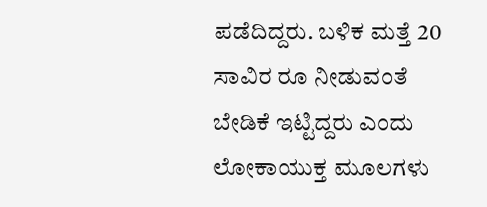ಪಡೆದಿದ್ದರು. ಬಳಿಕ ಮತ್ತೆ 20 ಸಾವಿರ ರೂ ನೀಡುವಂತೆ ಬೇಡಿಕೆ ಇಟ್ಟಿದ್ದರು ಎಂದು ಲೋಕಾಯುಕ್ತ ಮೂಲಗಳು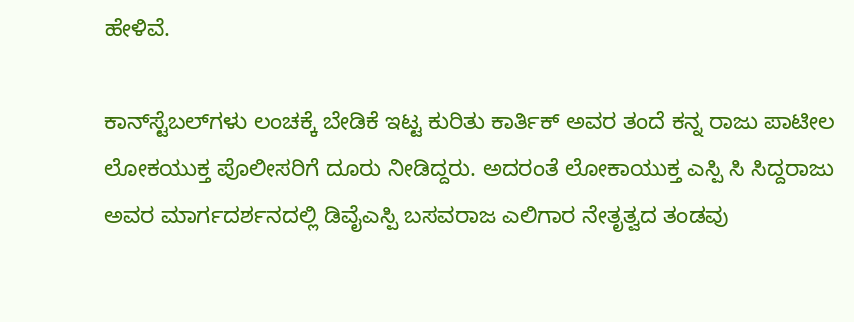ಹೇಳಿವೆ.

ಕಾನ್‌ಸ್ಟೆಬಲ್‌ಗಳು ಲಂಚಕ್ಕೆ ಬೇಡಿಕೆ ಇಟ್ಟ ಕುರಿತು ಕಾರ್ತಿಕ್ ಅವರ ತಂದೆ ಕನ್ನ ರಾಜು ಪಾಟೀಲ ಲೋಕಯುಕ್ತ ಪೊಲೀಸರಿಗೆ ದೂರು ನೀಡಿದ್ದರು. ಅದರಂತೆ ಲೋಕಾಯುಕ್ತ ಎಸ್ಪಿ ಸಿ ಸಿದ್ದರಾಜು ಅವರ ಮಾರ್ಗದರ್ಶನದಲ್ಲಿ ಡಿವೈಎಸ್ಪಿ ಬಸವರಾಜ ಎಲಿಗಾರ ನೇತೃತ್ವದ ತಂಡವು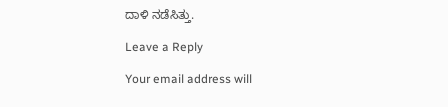ದಾಳಿ ನಡೆಸಿತ್ತು.

Leave a Reply

Your email address will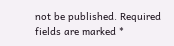not be published. Required fields are marked *